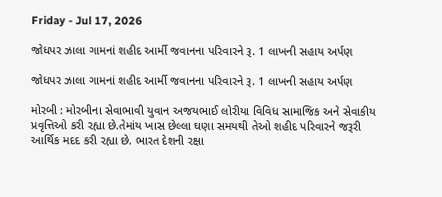Friday - Jul 17, 2026

જોધપર ઝાલા ગામનાં શહીદ આર્મી જવાનના પરિવારને રૂ. 1 લાખની સહાય અર્પણ

જોધપર ઝાલા ગામનાં શહીદ આર્મી જવાનના પરિવારને રૂ. 1 લાખની સહાય અર્પણ

મોરબી : મોરબીના સેવાભાવી યુવાન અજયભાઈ લોરીયા વિવિધ સામાજિક અને સેવાકીય પ્રવૃત્તિઓ કરી રહ્યા છે.તેમાંય ખાસ છેલ્લા ઘણા સમયથી તેઓ શહીદ પરિવારને જરૂરી આર્થિક મદદ કરી રહ્યા છે. ભારત દેશની રક્ષા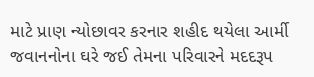માટે પ્રાણ ન્યોછાવર કરનાર શહીદ થયેલા આર્મી જવાનનોના ઘરે જઈ તેમના પરિવારને મદદરૂપ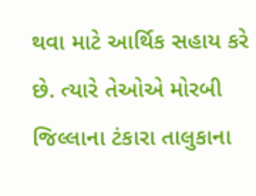થવા માટે આર્થિક સહાય કરે છે. ત્યારે તેઓએ મોરબી જિલ્લાના ટંકારા તાલુકાના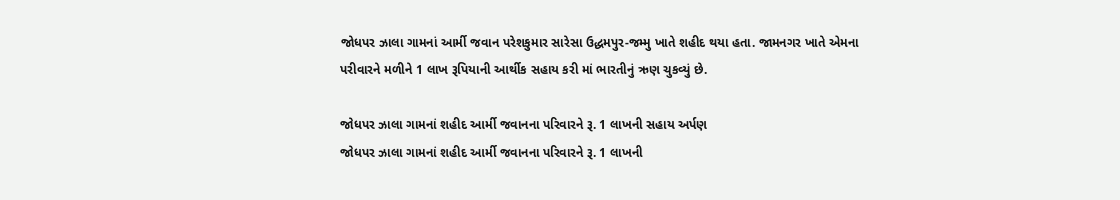જોધપર ઝાલા ગામનાં આર્મી જવાન પરેશકુમાર સારેસા ઉદ્ધમપુર-જમ્મુ ખાતે શહીદ થયા હતા. જામનગર ખાતે એમના પરીવારને મળીને 1 લાખ રૂપિયાની આર્થીક સહાય કરી માં ભારતીનું ઋણ ચુકવ્યું છે.

જોધપર ઝાલા ગામનાં શહીદ આર્મી જવાનના પરિવારને રૂ. 1 લાખની સહાય અર્પણ
જોધપર ઝાલા ગામનાં શહીદ આર્મી જવાનના પરિવારને રૂ. 1 લાખની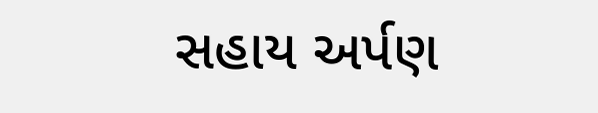સહાય અર્પણ